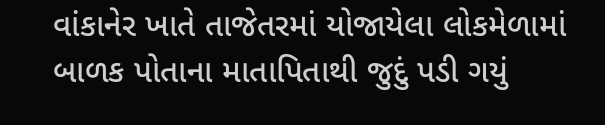વાંકાનેર ખાતે તાજેતરમાં યોજાયેલા લોકમેળામાં બાળક પોતાના માતાપિતાથી જુદું પડી ગયું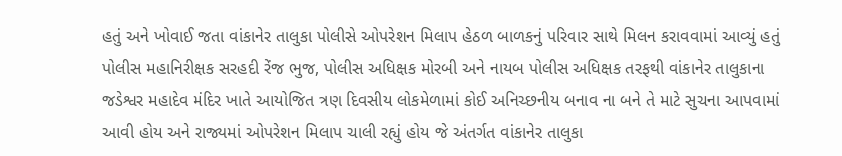હતું અને ખોવાઈ જતા વાંકાનેર તાલુકા પોલીસે ઓપરેશન મિલાપ હેઠળ બાળકનું પરિવાર સાથે મિલન કરાવવામાં આવ્યું હતું
પોલીસ મહાનિરીક્ષક સરહદી રેંજ ભુજ, પોલીસ અધિક્ષક મોરબી અને નાયબ પોલીસ અધિક્ષક તરફથી વાંકાનેર તાલુકાના જડેશ્વર મહાદેવ મંદિર ખાતે આયોજિત ત્રણ દિવસીય લોકમેળામાં કોઈ અનિચ્છનીય બનાવ ના બને તે માટે સુચના આપવામાં આવી હોય અને રાજ્યમાં ઓપરેશન મિલાપ ચાલી રહ્યું હોય જે અંતર્ગત વાંકાનેર તાલુકા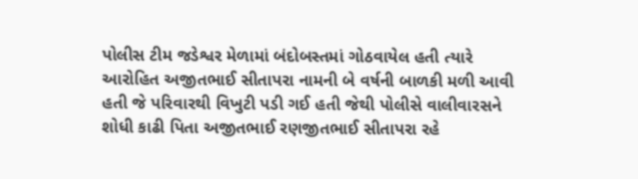પોલીસ ટીમ જડેશ્વર મેળામાં બંદોબસ્તમાં ગોઠવાયેલ હતી ત્યારે આરોહિત અજીતભાઈ સીતાપરા નામની બે વર્ષની બાળકી મળી આવી હતી જે પરિવારથી વિખુટી પડી ગઈ હતી જેથી પોલીસે વાલીવારસને શોધી કાઢી પિતા અજીતભાઈ રણજીતભાઈ સીતાપરા રહે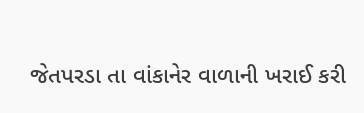જેતપરડા તા વાંકાનેર વાળાની ખરાઈ કરી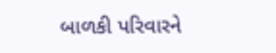બાળકી પરિવારને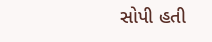સોપી હતી